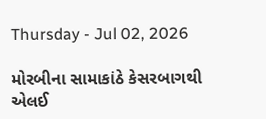Thursday - Jul 02, 2026

મોરબીના સામાકાંઠે કેસરબાગથી એલઈ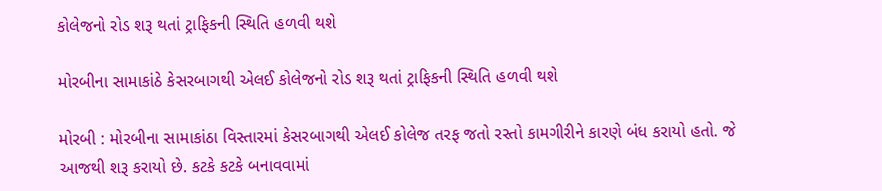કોલેજનો રોડ શરૂ થતાં ટ્રાફિકની સ્થિતિ હળવી થશે

મોરબીના સામાકાંઠે કેસરબાગથી એલઈ કોલેજનો રોડ શરૂ થતાં ટ્રાફિકની સ્થિતિ હળવી થશે

મોરબી : મોરબીના સામાકાંઠા વિસ્તારમાં કેસરબાગથી એલઈ કોલેજ તરફ જતો રસ્તો કામગીરીને કારણે બંધ કરાયો હતો. જે આજથી શરૂ કરાયો છે. કટકે કટકે બનાવવામાં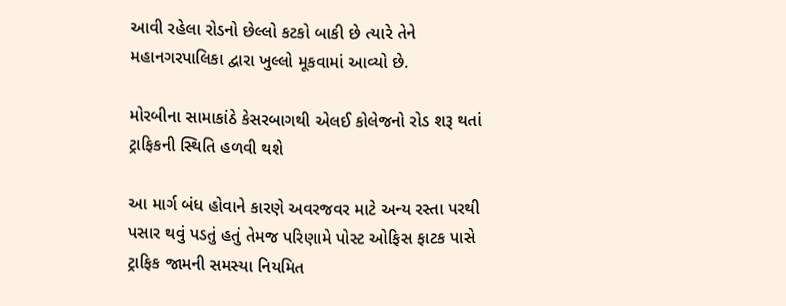આવી રહેલા રોડનો છેલ્લો કટકો બાકી છે ત્યારે તેને મહાનગરપાલિકા દ્વારા ખુલ્લો મૂકવામાં આવ્યો છે.

મોરબીના સામાકાંઠે કેસરબાગથી એલઈ કોલેજનો રોડ શરૂ થતાં ટ્રાફિકની સ્થિતિ હળવી થશે

આ માર્ગ બંધ હોવાને કારણે અવરજવર માટે અન્ય રસ્તા પરથી પસાર થવું પડતું હતું તેમજ પરિણામે પોસ્ટ ઓફિસ ફાટક પાસે ટ્રાફિક જામની સમસ્યા નિયમિત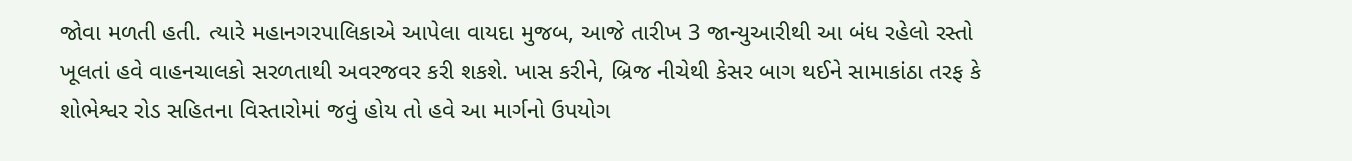જોવા મળતી હતી. ત્યારે મહાનગરપાલિકાએ આપેલા વાયદા મુજબ, આજે તારીખ 3 જાન્યુઆરીથી આ બંધ રહેલો રસ્તો ખૂલતાં હવે વાહનચાલકો સરળતાથી અવરજવર કરી શકશે. ખાસ કરીને, બ્રિજ નીચેથી કેસર બાગ થઈને સામાકાંઠા તરફ કે શોભેશ્વર રોડ સહિતના વિસ્તારોમાં જવું હોય તો હવે આ માર્ગનો ઉપયોગ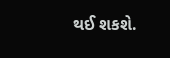થઈ શકશે.